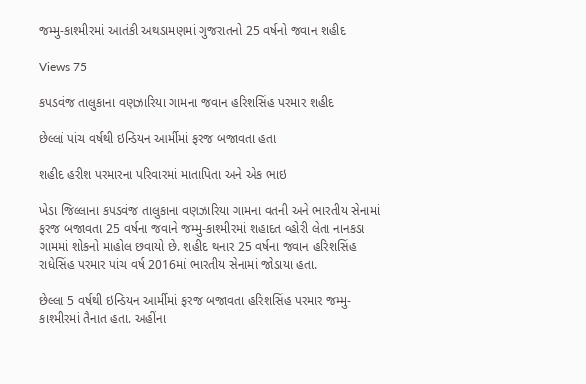જમ્મુ-કાશ્મીરમાં આતંકી અથડામણમાં ગુજરાતનો 25 વર્ષનો જવાન શહીદ

Views 75

કપડવંજ તાલુકાના વણઝારિયા ગામના જવાન હરિશસિંહ પરમાર શહીદ

છેલ્લાં પાંચ વર્ષથી ઇન્ડિયન આર્મીમાં ફરજ બજાવતા હતા

શહીદ હરીશ પરમારના પરિવારમાં માતાપિતા અને એક ભાઇ

ખેડા જિલ્લાના કપડવંજ તાલુકાના વણઝારિયા ગામના વતની અને ભારતીય સેનામાં ફરજ બજાવતા 25 વર્ષના જવાને જમ્મુ-કાશ્મીરમાં શહાદત વ્હોરી લેતા નાનકડા ગામમાં શોકનો માહોલ છવાયો છે. શહીદ થનાર 25 વર્ષના જવાન હરિશસિંહ રાધેસિંહ પરમાર પાંચ વર્ષ 2016માં ભારતીય સેનામાં જોડાયા હતા.

છેલ્લા 5 વર્ષથી ઇન્ડિયન આર્મીમાં ફરજ બજાવતા હરિશસિંહ પરમાર જમ્મુ-કાશ્મીરમાં તૈનાત હતા. અહીંના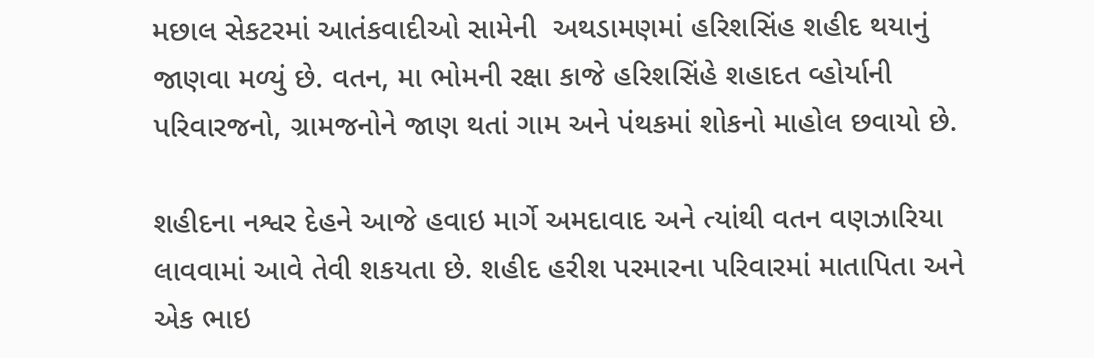મછાલ સેકટરમાં આતંકવાદીઓ સામેની  અથડામણમાં હરિશસિંહ શહીદ થયાનું જાણવા મળ્યું છે. વતન, મા ભોમની રક્ષા કાજે હરિશસિંહે શહાદત વ્હોર્યાની પરિવારજનો, ગ્રામજનોને જાણ થતાં ગામ અને પંથકમાં શોકનો માહોલ છવાયો છે.

શહીદના નશ્વર દેહને આજે હવાઇ માર્ગે અમદાવાદ અને ત્યાંથી વતન વણઝારિયા લાવવામાં આવે તેવી શકયતા છે. શહીદ હરીશ પરમારના પરિવારમાં માતાપિતા અને એક ભાઇ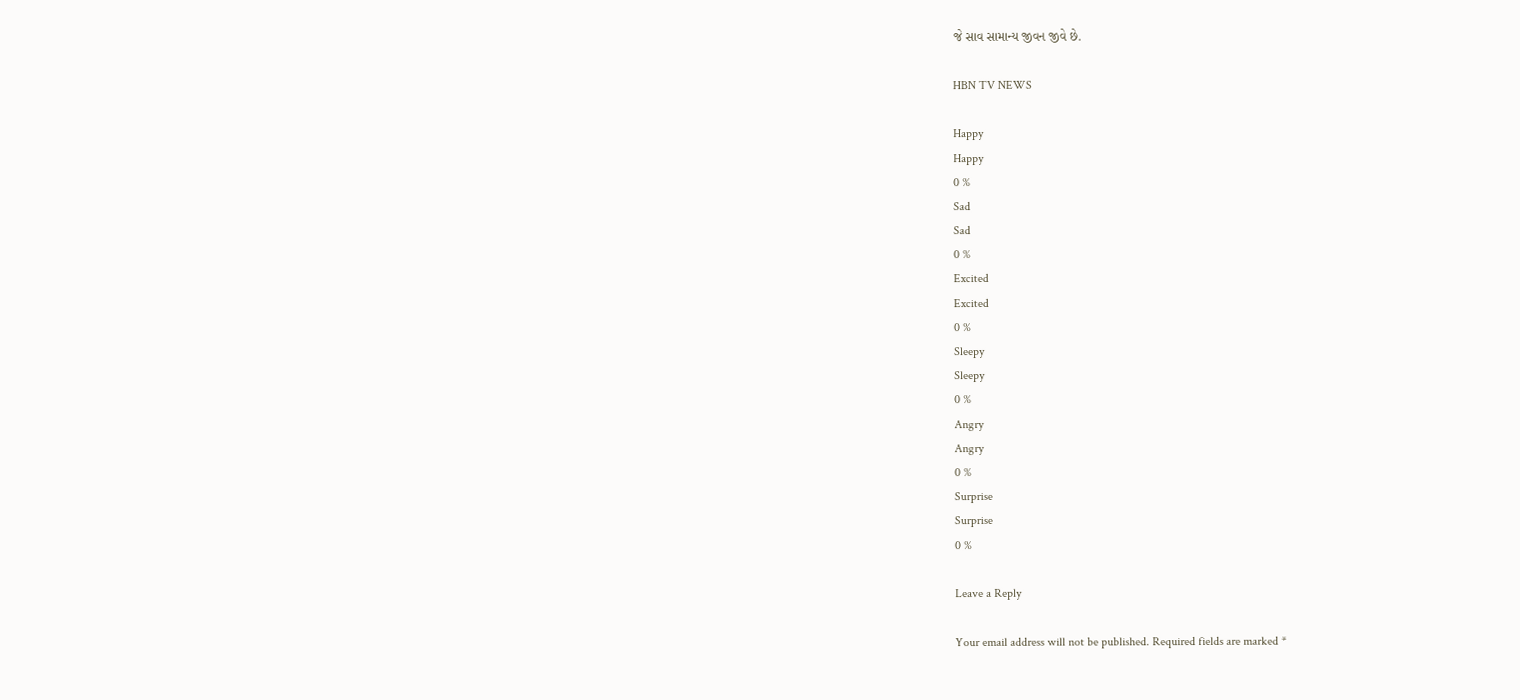જે સાવ સામાન્ય જીવન જીવે છે.

HBN TV NEWS

Happy
Happy
0 %
Sad
Sad
0 %
Excited
Excited
0 %
Sleepy
Sleepy
0 %
Angry
Angry
0 %
Surprise
Surprise
0 %

Leave a Reply

Your email address will not be published. Required fields are marked *